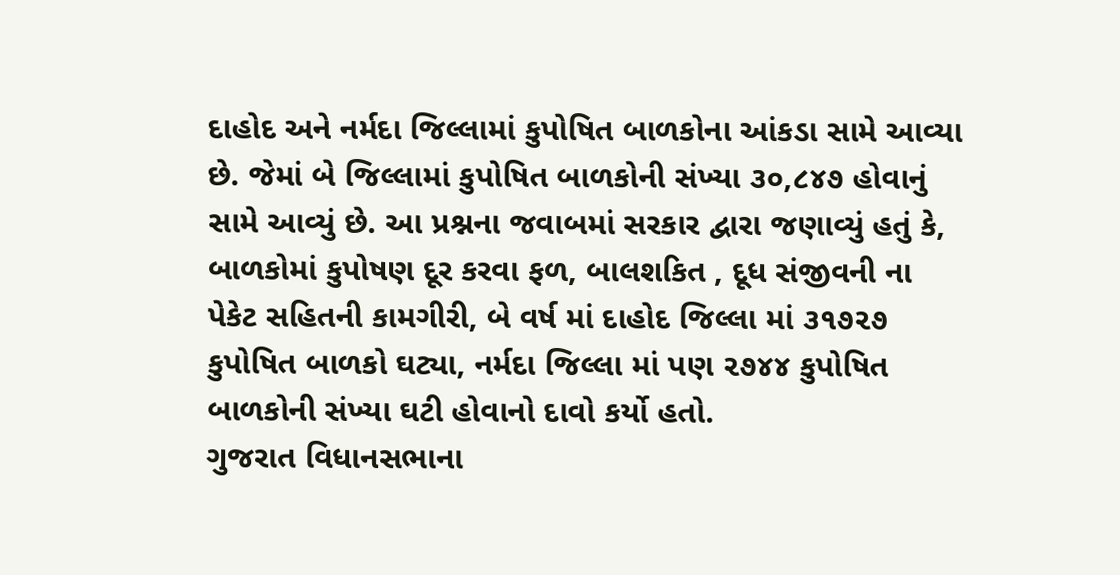દાહોદ અને નર્મદા જિલ્લામાં કુપોષિત બાળકોના આંકડા સામે આવ્યા છે. જેમાં બે જિલ્લામાં કુપોષિત બાળકોની સંખ્યા ૩૦,૮૪૭ હોવાનું સામે આવ્યું છે. આ પ્રશ્નના જવાબમાં સરકાર દ્વારા જણાવ્યું હતું કે, બાળકોમાં કુપોષણ દૂર કરવા ફળ, બાલશકિત , દૂધ સંજીવની ના પેકેટ સહિતની કામગીરી, બે વર્ષ માં દાહોદ જિલ્લા માં ૩૧૭૨૭ કુપોષિત બાળકો ઘટ્યા, નર્મદા જિલ્લા માં પણ ૨૭૪૪ કુપોષિત બાળકોની સંખ્યા ઘટી હોવાનો દાવો કર્યો હતો.
ગુજરાત વિધાનસભાના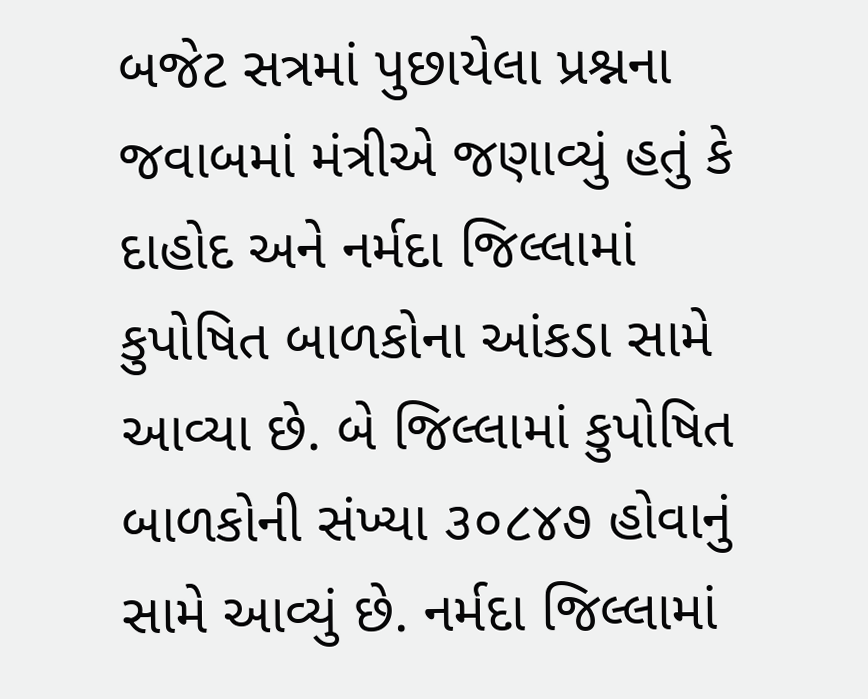બજેટ સત્રમાં પુછાયેલા પ્રશ્નના જવાબમાં મંત્રીએ જણાવ્યું હતું કે દાહોદ અને નર્મદા જિલ્લામાં કુપોષિત બાળકોના આંકડા સામે આવ્યા છે. બે જિલ્લામાં કુપોષિત બાળકોની સંખ્યા ૩૦૮૪૭ હોવાનું સામે આવ્યું છે. નર્મદા જિલ્લામાં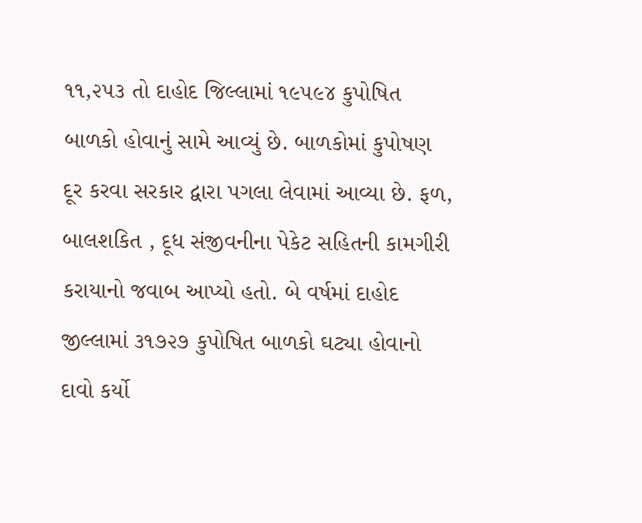૧૧,૨૫૩ તો દાહોદ જિલ્લામાં ૧૯૫૯૪ કુપોષિત બાળકો હોવાનું સામે આવ્યું છે. બાળકોમાં કુપોષણ દૂર કરવા સરકાર દ્વારા પગલા લેવામાં આવ્યા છે. ફળ, બાલશકિત , દૂધ સંજીવનીના પેકેટ સહિતની કામગીરી કરાયાનો જવાબ આપ્યો હતો. બે વર્ષમાં દાહોદ જીલ્લામાં ૩૧૭૨૭ કુપોષિત બાળકો ઘટ્યા હોવાનો દાવો કર્યો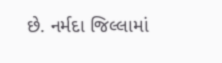છે. નર્મદા જિલ્લામાં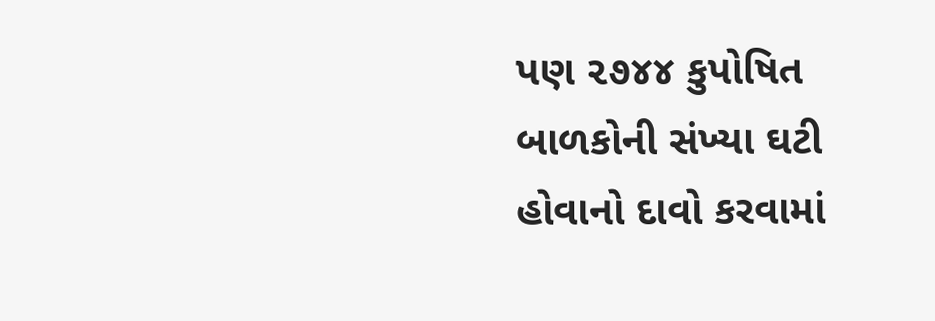પણ ૨૭૪૪ કુપોષિત બાળકોની સંખ્યા ઘટી હોવાનો દાવો કરવામાં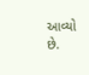આવ્યો છે.